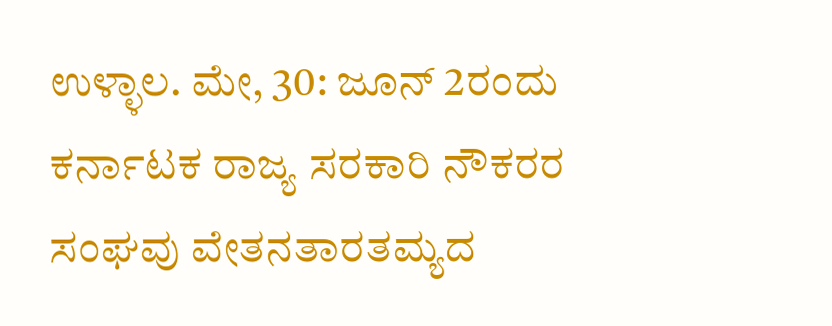ಉಳ್ಳಾಲ. ಮೇ, 30: ಜೂನ್ 2ರಂದು ಕರ್ನಾಟಕ ರಾಜ್ಯ ಸರಕಾರಿ ನೌಕರರ ಸಂಘವು ವೇತನತಾರತಮ್ಯದ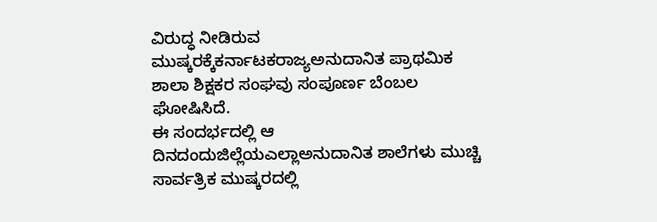ವಿರುದ್ಧ ನೀಡಿರುವ ಮುಷ್ಕರಕ್ಕೆಕರ್ನಾಟಕರಾಜ್ಯಅನುದಾನಿತ ಪ್ರಾಥಮಿಕ ಶಾಲಾ ಶಿಕ್ಷಕರ ಸಂಘವು ಸಂಪೂರ್ಣ ಬೆಂಬಲ ಘೋಷಿಸಿದೆ.
ಈ ಸಂದರ್ಭದಲ್ಲಿ ಆ ದಿನದಂದುಜಿಲ್ಲೆಯಎಲ್ಲಾಅನುದಾನಿತ ಶಾಲೆಗಳು ಮುಚ್ಚಿ ಸಾರ್ವತ್ರಿಕ ಮುಷ್ಕರದಲ್ಲಿ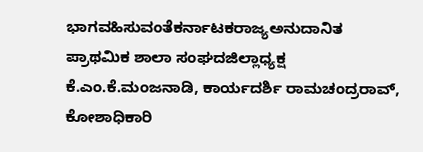ಭಾಗವಹಿಸುವಂತೆಕರ್ನಾಟಕರಾಜ್ಯಅನುದಾನಿತ ಪ್ರಾಥಮಿಕ ಶಾಲಾ ಸಂಘದಜಿಲ್ಲಾಧ್ಯಕ್ಷ ಕೆ.ಎಂ.ಕೆ.ಮಂಜನಾಡಿ, ಕಾರ್ಯದರ್ಶಿ ರಾಮಚಂದ್ರರಾವ್, ಕೋಶಾಧಿಕಾರಿ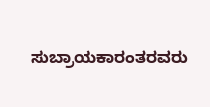ಸುಬ್ರಾಯಕಾರಂತರವರು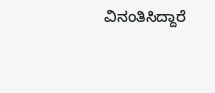ವಿನಂತಿಸಿದ್ದಾರೆ